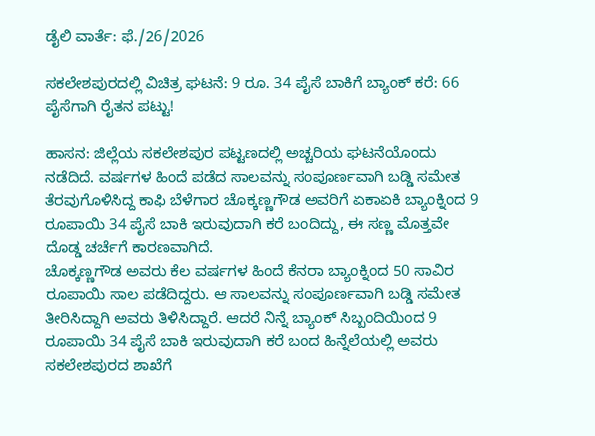ಡೈಲಿ ವಾರ್ತೆ: ಫೆ./26/2026

ಸಕಲೇಶಪುರದಲ್ಲಿ ವಿಚಿತ್ರ ಘಟನೆ: 9 ರೂ. 34 ಪೈಸೆ ಬಾಕಿಗೆ ಬ್ಯಾಂಕ್ ಕರೆ: 66 ಪೈಸೆಗಾಗಿ ರೈತನ ಪಟ್ಟು!

ಹಾಸನ: ಜಿಲ್ಲೆಯ ಸಕಲೇಶಪುರ ಪಟ್ಟಣದಲ್ಲಿ ಅಚ್ಚರಿಯ ಘಟನೆಯೊಂದು ನಡೆದಿದೆ. ವರ್ಷಗಳ ಹಿಂದೆ ಪಡೆದ ಸಾಲವನ್ನು ಸಂಪೂರ್ಣವಾಗಿ ಬಡ್ಡಿ ಸಮೇತ ತೆರವುಗೊಳಿಸಿದ್ದ ಕಾಫಿ ಬೆಳೆಗಾರ ಚೊಕ್ಕಣ್ಣಗೌಡ ಅವರಿಗೆ ಏಕಾಏಕಿ ಬ್ಯಾಂಕ್ನಿಂದ 9 ರೂಪಾಯಿ 34 ಪೈಸೆ ಬಾಕಿ ಇರುವುದಾಗಿ ಕರೆ ಬಂದಿದ್ದು, ಈ ಸಣ್ಣ ಮೊತ್ತವೇ ದೊಡ್ಡ ಚರ್ಚೆಗೆ ಕಾರಣವಾಗಿದೆ.
ಚೊಕ್ಕಣ್ಣಗೌಡ ಅವರು ಕೆಲ ವರ್ಷಗಳ ಹಿಂದೆ ಕೆನರಾ ಬ್ಯಾಂಕ್ನಿಂದ 50 ಸಾವಿರ ರೂಪಾಯಿ ಸಾಲ ಪಡೆದಿದ್ದರು. ಆ ಸಾಲವನ್ನು ಸಂಪೂರ್ಣವಾಗಿ ಬಡ್ಡಿ ಸಮೇತ ತೀರಿಸಿದ್ದಾಗಿ ಅವರು ತಿಳಿಸಿದ್ದಾರೆ. ಆದರೆ ನಿನ್ನೆ ಬ್ಯಾಂಕ್ ಸಿಬ್ಬಂದಿಯಿಂದ 9 ರೂಪಾಯಿ 34 ಪೈಸೆ ಬಾಕಿ ಇರುವುದಾಗಿ ಕರೆ ಬಂದ ಹಿನ್ನೆಲೆಯಲ್ಲಿ ಅವರು ಸಕಲೇಶಪುರದ ಶಾಖೆಗೆ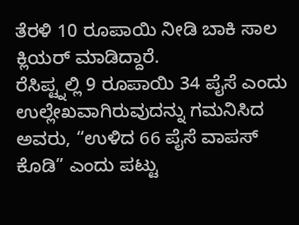ತೆರಳಿ 10 ರೂಪಾಯಿ ನೀಡಿ ಬಾಕಿ ಸಾಲ ಕ್ಲಿಯರ್ ಮಾಡಿದ್ದಾರೆ.
ರೆಸಿಪ್ಟ್ನಲ್ಲಿ 9 ರೂಪಾಯಿ 34 ಪೈಸೆ ಎಂದು ಉಲ್ಲೇಖವಾಗಿರುವುದನ್ನು ಗಮನಿಸಿದ ಅವರು, “ಉಳಿದ 66 ಪೈಸೆ ವಾಪಸ್ ಕೊಡಿ” ಎಂದು ಪಟ್ಟು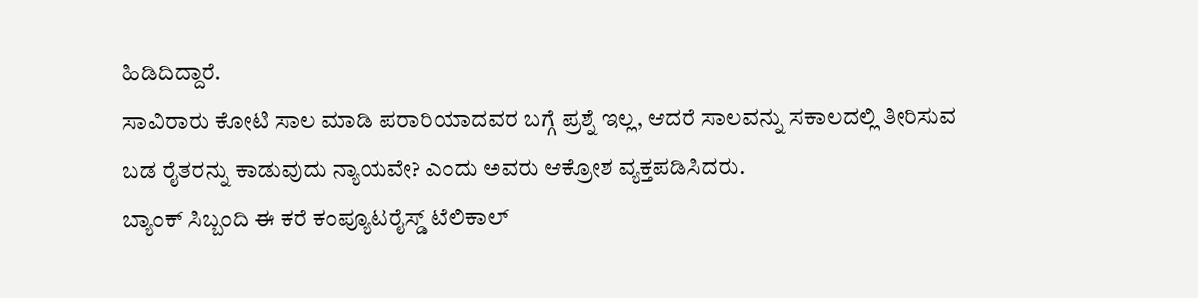ಹಿಡಿದಿದ್ದಾರೆ.
ಸಾವಿರಾರು ಕೋಟಿ ಸಾಲ ಮಾಡಿ ಪರಾರಿಯಾದವರ ಬಗ್ಗೆ ಪ್ರಶ್ನೆ ಇಲ್ಲ, ಆದರೆ ಸಾಲವನ್ನು ಸಕಾಲದಲ್ಲಿ ತೀರಿಸುವ ಬಡ ರೈತರನ್ನು ಕಾಡುವುದು ನ್ಯಾಯವೇ? ಎಂದು ಅವರು ಆಕ್ರೋಶ ವ್ಯಕ್ತಪಡಿಸಿದರು.
ಬ್ಯಾಂಕ್ ಸಿಬ್ಬಂದಿ ಈ ಕರೆ ಕಂಪ್ಯೂಟರೈಸ್ಡ್ ಟೆಲಿಕಾಲ್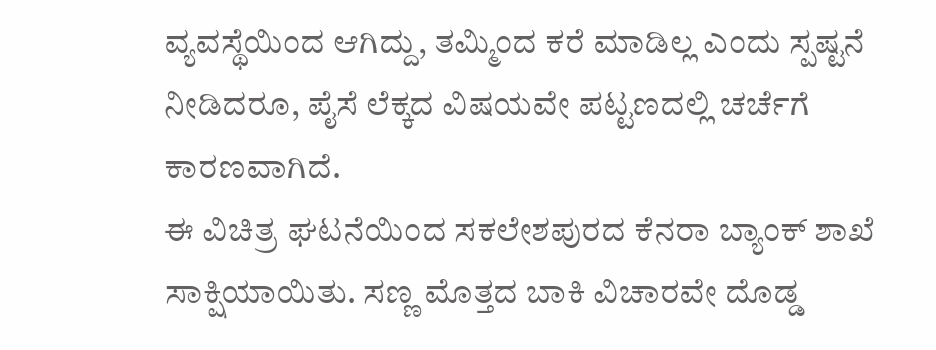ವ್ಯವಸ್ಥೆಯಿಂದ ಆಗಿದ್ದು, ತಮ್ಮಿಂದ ಕರೆ ಮಾಡಿಲ್ಲ ಎಂದು ಸ್ಪಷ್ಟನೆ ನೀಡಿದರೂ, ಪೈಸೆ ಲೆಕ್ಕದ ವಿಷಯವೇ ಪಟ್ಟಣದಲ್ಲಿ ಚರ್ಚೆಗೆ ಕಾರಣವಾಗಿದೆ.
ಈ ವಿಚಿತ್ರ ಘಟನೆಯಿಂದ ಸಕಲೇಶಪುರದ ಕೆನರಾ ಬ್ಯಾಂಕ್ ಶಾಖೆ ಸಾಕ್ಷಿಯಾಯಿತು. ಸಣ್ಣ ಮೊತ್ತದ ಬಾಕಿ ವಿಚಾರವೇ ದೊಡ್ಡ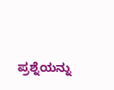ಪ್ರಶ್ನೆಯನ್ನು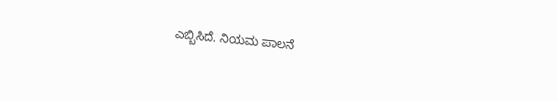ಎಬ್ಬಿಸಿದೆ. ನಿಯಮ ಪಾಲನೆ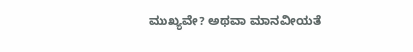ಮುಖ್ಯವೇ? ಅಥವಾ ಮಾನವೀಯತೆ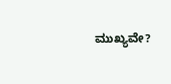ಮುಖ್ಯವೇ?